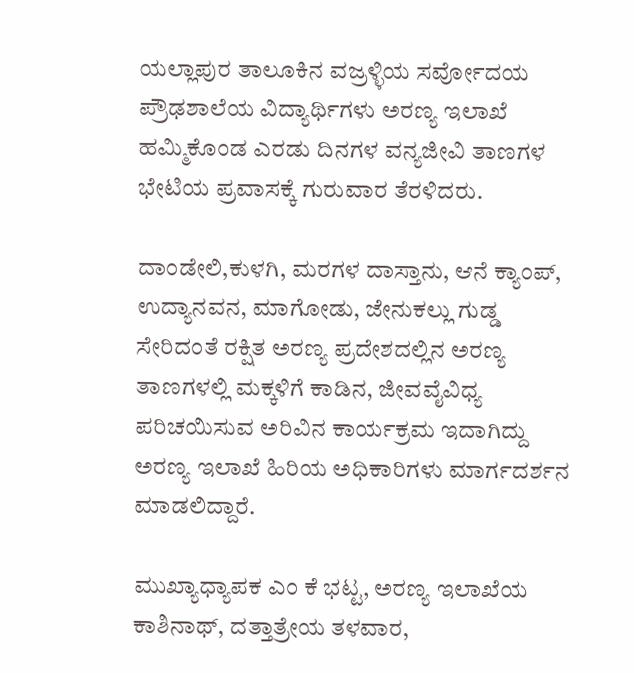ಯಲ್ಲಾಪುರ ತಾಲೂಕಿನ ವಜ್ರಳ್ಳಿಯ ಸರ್ವೋದಯ ಪ್ರೌಢಶಾಲೆಯ ವಿದ್ಯಾರ್ಥಿಗಳು ಅರಣ್ಯ ಇಲಾಖೆ ಹಮ್ಮಿಕೊಂಡ ಎರಡು ದಿನಗಳ ವನ್ಯಜೀವಿ ತಾಣಗಳ ಭೇಟಿಯ ಪ್ರವಾಸಕ್ಕೆ ಗುರುವಾರ ತೆರಳಿದರು.

ದಾಂಡೇಲಿ,ಕುಳಗಿ, ಮರಗಳ ದಾಸ್ತಾನು, ಆನೆ ಕ್ಯಾಂಪ್, ಉದ್ಯಾನವನ, ಮಾಗೋಡು, ಜೇನುಕಲ್ಲು ಗುಡ್ಡ ಸೇರಿದಂತೆ ರಕ್ಷಿತ ಅರಣ್ಯ ಪ್ರದೇಶದಲ್ಲಿನ ಅರಣ್ಯ ತಾಣಗಳಲ್ಲಿ ಮಕ್ಕಳಿಗೆ ಕಾಡಿನ, ಜೀವವೈವಿಧ್ಯ ಪರಿಚಯಿಸುವ ಅರಿವಿನ ಕಾರ್ಯಕ್ರಮ ಇದಾಗಿದ್ದು ಅರಣ್ಯ ಇಲಾಖೆ ಹಿರಿಯ ಅಧಿಕಾರಿಗಳು ಮಾರ್ಗದರ್ಶನ ಮಾಡಲಿದ್ದಾರೆ.

ಮುಖ್ಯಾಧ್ಯಾಪಕ ಎಂ ಕೆ ಭಟ್ಟ, ಅರಣ್ಯ ಇಲಾಖೆಯ ಕಾಶಿನಾಥ್, ದತ್ತಾತ್ರೇಯ ತಳವಾರ,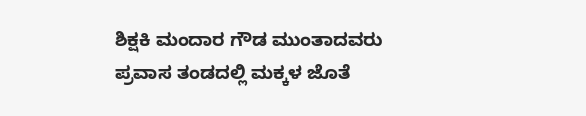ಶಿಕ್ಷಕಿ ಮಂದಾರ ಗೌಡ ಮುಂತಾದವರು ಪ್ರವಾಸ ತಂಡದಲ್ಲಿ ಮಕ್ಕಳ ಜೊತೆ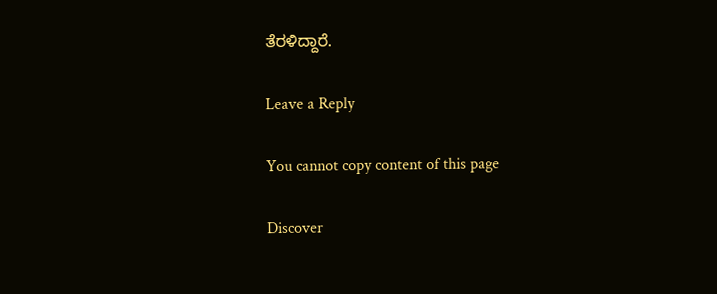ತೆರಳಿದ್ದಾರೆ.

Leave a Reply

You cannot copy content of this page

Discover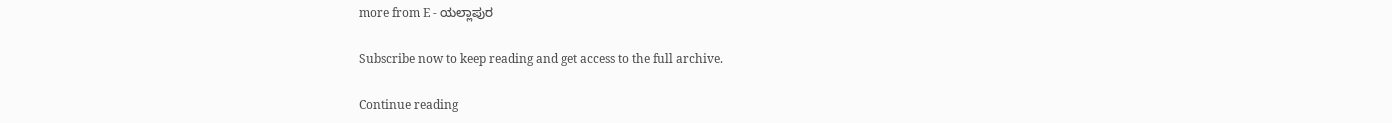more from E - ಯಲ್ಲಾಪುರ

Subscribe now to keep reading and get access to the full archive.

Continue reading